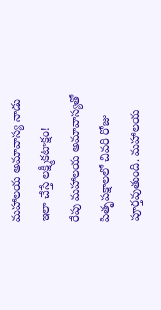మహాలయ అమావాస్య నాడు ఇలా చేస్తే లక్ష్మీకటాక్షం!
రేపు మహాలయ అమావాస్యతో పితృపక్షాలలో చివరి రోజు పూర్తవుతుంది. మహాలయ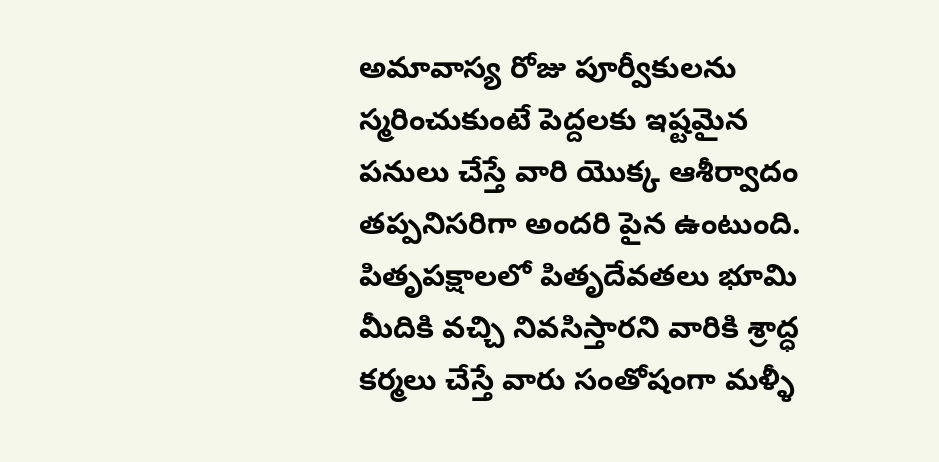అమావాస్య రోజు పూర్వీకులను స్మరించుకుంటే పెద్దలకు ఇష్టమైన పనులు చేస్తే వారి యొక్క ఆశీర్వాదం తప్పనిసరిగా అందరి పైన ఉంటుంది. పితృపక్షాలలో పితృదేవతలు భూమి మీదికి వచ్చి నివసిస్తారని వారికి శ్రాద్ధ కర్మలు చేస్తే వారు సంతోషంగా మళ్ళీ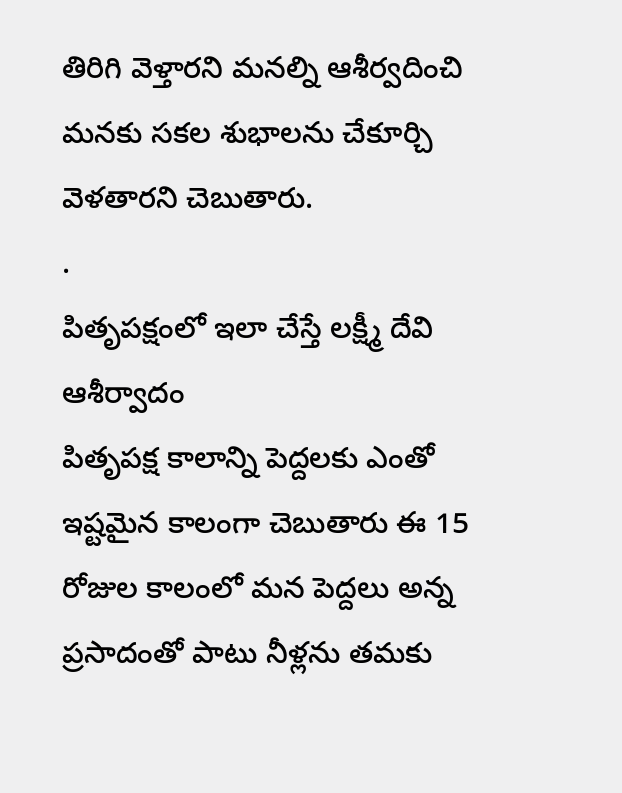తిరిగి వెళ్తారని మనల్ని ఆశీర్వదించి మనకు సకల శుభాలను చేకూర్చి వెళతారని చెబుతారు.
.
పితృపక్షంలో ఇలా చేస్తే లక్ష్మీ దేవి ఆశీర్వాదం
పితృపక్ష కాలాన్ని పెద్దలకు ఎంతో ఇష్టమైన కాలంగా చెబుతారు ఈ 15 రోజుల కాలంలో మన పెద్దలు అన్న ప్రసాదంతో పాటు నీళ్లను తమకు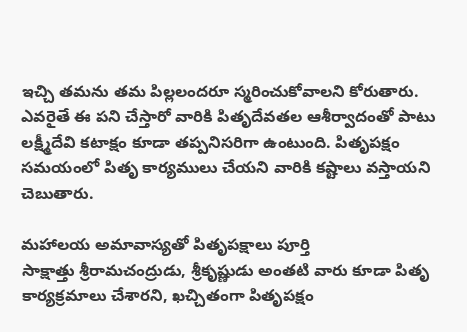ఇచ్చి తమను తమ పిల్లలందరూ స్మరించుకోవాలని కోరుతారు. ఎవరైతే ఈ పని చేస్తారో వారికి పితృదేవతల ఆశీర్వాదంతో పాటు లక్ష్మీదేవి కటాక్షం కూడా తప్పనిసరిగా ఉంటుంది. పితృపక్షం సమయంలో పితృ కార్యములు చేయని వారికి కష్టాలు వస్తాయని చెబుతారు.

మహాలయ అమావాస్యతో పితృపక్షాలు పూర్తి
సాక్షాత్తు శ్రీరామచంద్రుడు, శ్రీకృష్ణుడు అంతటి వారు కూడా పితృ కార్యక్రమాలు చేశారని, ఖచ్చితంగా పితృపక్షం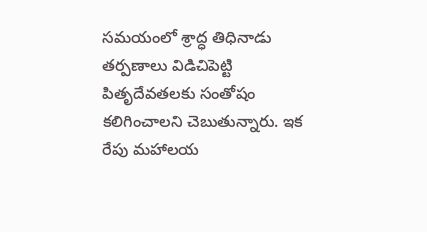సమయంలో శ్రాద్ధ తిధినాడు తర్పణాలు విడిచిపెట్టి పితృదేవతలకు సంతోషం కలిగించాలని చెబుతున్నారు. ఇక రేపు మహాలయ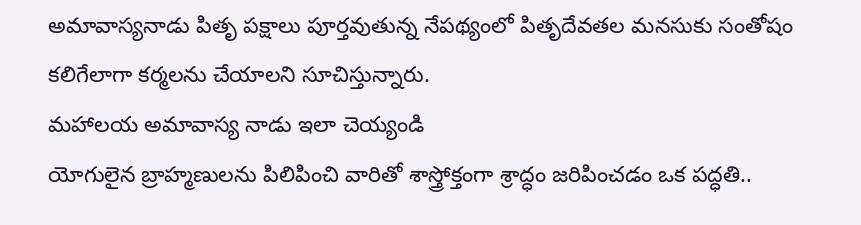అమావాస్యనాడు పితృ పక్షాలు పూర్తవుతున్న నేపథ్యంలో పితృదేవతల మనసుకు సంతోషం కలిగేలాగా కర్మలను చేయాలని సూచిస్తున్నారు.
మహాలయ అమావాస్య నాడు ఇలా చెయ్యండి
యోగులైన బ్రాహ్మణులను పిలిపించి వారితో శాస్త్రోక్తంగా శ్రాద్ధం జరిపించడం ఒక పద్ధతి..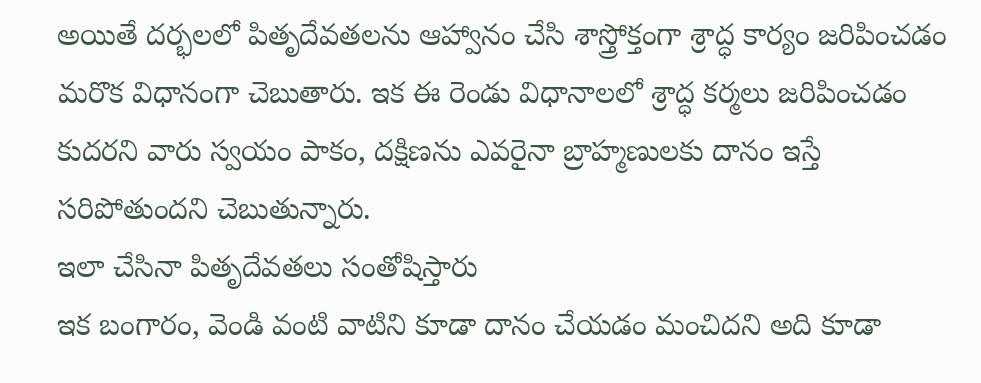అయితే దర్భలలో పితృదేవతలను ఆహ్వానం చేసి శాస్త్రోక్తంగా శ్రాద్ధ కార్యం జరిపించడం మరొక విధానంగా చెబుతారు. ఇక ఈ రెండు విధానాలలో శ్రాద్ధ కర్మలు జరిపించడం కుదరని వారు స్వయం పాకం, దక్షిణను ఎవరైనా బ్రాహ్మణులకు దానం ఇస్తే సరిపోతుందని చెబుతున్నారు.
ఇలా చేసినా పితృదేవతలు సంతోషిస్తారు
ఇక బంగారం, వెండి వంటి వాటిని కూడా దానం చేయడం మంచిదని అది కూడా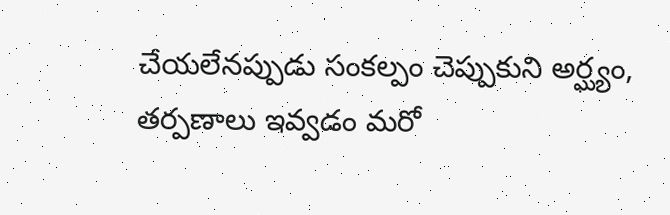చేయలేనప్పుడు సంకల్పం చెప్పుకుని అర్ఘ్యం, తర్పణాలు ఇవ్వడం మరో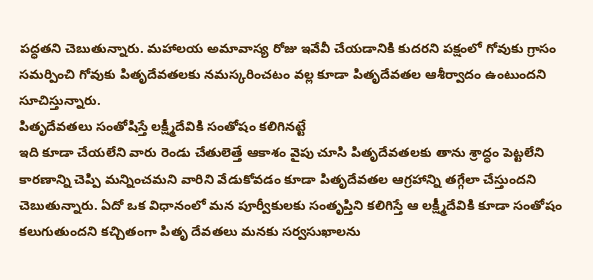పద్ధతని చెబుతున్నారు. మహాలయ అమావాస్య రోజు ఇవేవీ చేయడానికి కుదరని పక్షంలో గోవుకు గ్రాసం సమర్పించి గోవుకు పితృదేవతలకు నమస్కరించటం వల్ల కూడా పితృదేవతల ఆశీర్వాదం ఉంటుందని సూచిస్తున్నారు.
పితృదేవతలు సంతోషిస్తే లక్ష్మీదేవికి సంతోషం కలిగినట్టే
ఇది కూడా చేయలేని వారు రెండు చేతులెత్తే ఆకాశం వైపు చూసి పితృదేవతలకు తాను శ్రాద్ధం పెట్టలేని కారణాన్ని చెప్పి మన్నించమని వారిని వేడుకోవడం కూడా పితృదేవతల ఆగ్రహాన్ని తగ్గేలా చేస్తుందని చెబుతున్నారు. ఏదో ఒక విధానంలో మన పూర్వీకులకు సంతృప్తిని కలిగిస్తే ఆ లక్ష్మీదేవికి కూడా సంతోషం కలుగుతుందని కచ్చితంగా పితృ దేవతలు మనకు సర్వసుఖాలను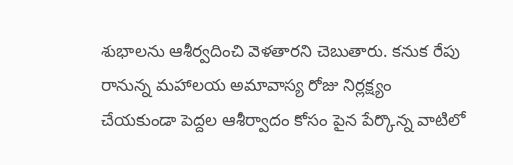శుభాలను ఆశీర్వదించి వెళతారని చెబుతారు. కనుక రేపు రానున్న మహాలయ అమావాస్య రోజు నిర్లక్ష్యం చేయకుండా పెద్దల ఆశీర్వాదం కోసం పైన పేర్కొన్న వాటిలో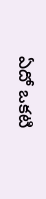ఏదో ఒకటి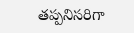తప్పనిసరిగా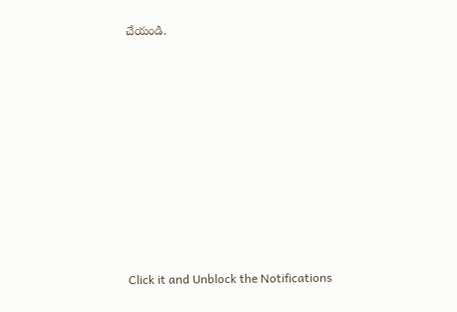చేయండి.












Click it and Unblock the Notifications